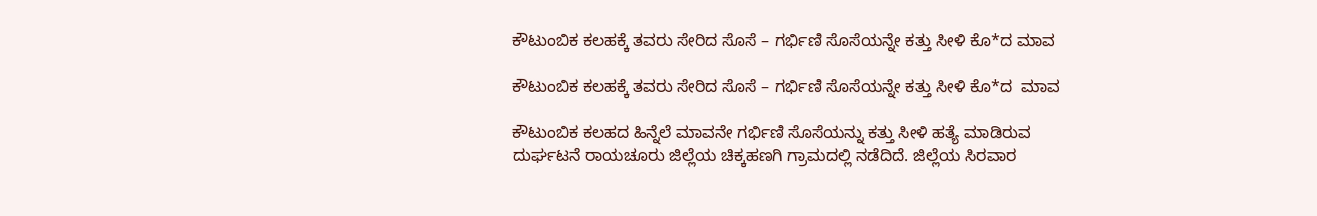ಕೌಟುಂಬಿಕ ಕಲಹಕ್ಕೆ ತವರು ಸೇರಿದ ಸೊಸೆ – ಗರ್ಭಿಣಿ ಸೊಸೆಯನ್ನೇ ಕತ್ತು ಸೀಳಿ ಕೊ*ದ ಮಾವ

ಕೌಟುಂಬಿಕ ಕಲಹಕ್ಕೆ ತವರು ಸೇರಿದ ಸೊಸೆ – ಗರ್ಭಿಣಿ ಸೊಸೆಯನ್ನೇ ಕತ್ತು ಸೀಳಿ ಕೊ*ದ  ಮಾವ

ಕೌಟುಂಬಿಕ ಕಲಹದ ಹಿನ್ನೆಲೆ ಮಾವನೇ ಗರ್ಭಿಣಿ ಸೊಸೆಯನ್ನು ಕತ್ತು ಸೀಳಿ ಹತ್ಯೆ ಮಾಡಿರುವ ದುರ್ಘಟನೆ ರಾಯಚೂರು ಜಿಲ್ಲೆಯ ಚಿಕ್ಕಹಣಗಿ ಗ್ರಾಮದಲ್ಲಿ ನಡೆದಿದೆ. ಜಿಲ್ಲೆಯ ಸಿರವಾರ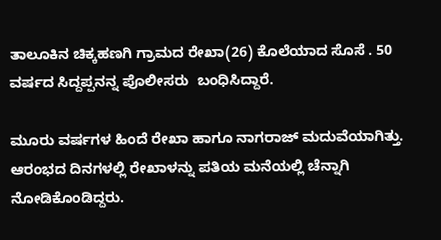ತಾಲೂಕಿನ ಚಿಕ್ಕಹಣಗಿ ಗ್ರಾಮದ ರೇಖಾ(26) ಕೊಲೆಯಾದ ಸೊಸೆ . 50 ವರ್ಷದ ಸಿದ್ದಪ್ಪನನ್ನ ಪೊಲೀಸರು  ಬಂಧಿಸಿದ್ದಾರೆ.

ಮೂರು ವರ್ಷಗಳ ಹಿಂದೆ ರೇಖಾ ಹಾಗೂ ನಾಗರಾಜ್ ಮದುವೆಯಾಗಿತ್ತು. ಆರಂಭದ ದಿನಗಳಲ್ಲಿ ರೇಖಾಳನ್ನು ಪತಿಯ ಮನೆಯಲ್ಲಿ ಚೆನ್ನಾಗಿ ನೋಡಿಕೊಂಡಿದ್ದರು.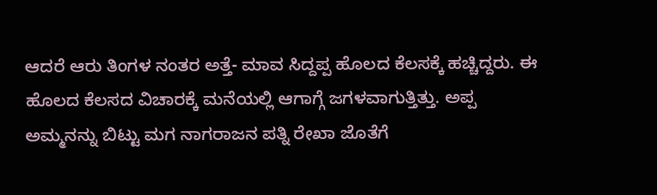ಆದರೆ ಆರು ತಿಂಗಳ ನಂತರ ಅತ್ತೆ- ಮಾವ ಸಿದ್ದಪ್ಪ ಹೊಲದ ಕೆಲಸಕ್ಕೆ ಹಚ್ಚಿದ್ದರು. ಈ ಹೊಲದ ಕೆಲಸದ ವಿಚಾರಕ್ಕೆ ಮನೆಯಲ್ಲಿ ಆಗಾಗ್ಗೆ ಜಗಳವಾಗುತ್ತಿತ್ತು. ಅಪ್ಪ ಅಮ್ಮನನ್ನು ಬಿಟ್ಟು ಮಗ ನಾಗರಾಜನ ಪತ್ನಿ ರೇಖಾ ಜೊತೆಗೆ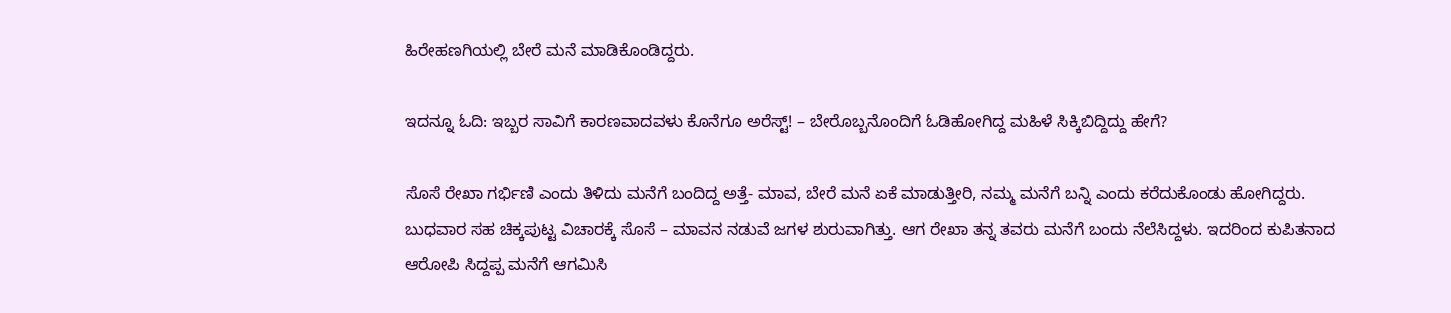ಹಿರೇಹಣಗಿಯಲ್ಲಿ ಬೇರೆ ಮನೆ ಮಾಡಿಕೊಂಡಿದ್ದರು.

ಇದನ್ನೂ ಓದಿ: ಇಬ್ಬರ ಸಾವಿಗೆ ಕಾರಣವಾದವಳು ಕೊನೆಗೂ ಅರೆಸ್ಟ್! – ಬೇರೊಬ್ಬನೊಂದಿಗೆ ಓಡಿಹೋಗಿದ್ದ ಮಹಿಳೆ ಸಿಕ್ಕಿಬಿದ್ದಿದ್ದು ಹೇಗೆ?

ಸೊಸೆ ರೇಖಾ ಗರ್ಭಿಣಿ ಎಂದು ತಿಳಿದು ಮನೆಗೆ ಬಂದಿದ್ದ ಅತ್ತೆ- ಮಾವ, ಬೇರೆ ಮನೆ ಏಕೆ ಮಾಡುತ್ತೀರಿ, ನಮ್ಮ ಮನೆಗೆ ಬನ್ನಿ ಎಂದು ಕರೆದುಕೊಂಡು ಹೋಗಿದ್ದರು. ಬುಧವಾರ ಸಹ ಚಿಕ್ಕಪುಟ್ಟ ವಿಚಾರಕ್ಕೆ ಸೊಸೆ – ಮಾವನ ನಡುವೆ ಜಗಳ ಶುರುವಾಗಿತ್ತು. ಆಗ ರೇಖಾ ತನ್ನ ತವರು ಮನೆಗೆ ಬಂದು ನೆಲೆಸಿದ್ದಳು. ಇದರಿಂದ ಕುಪಿತನಾದ ಆರೋಪಿ ಸಿದ್ದಪ್ಪ ಮನೆಗೆ ಆಗಮಿಸಿ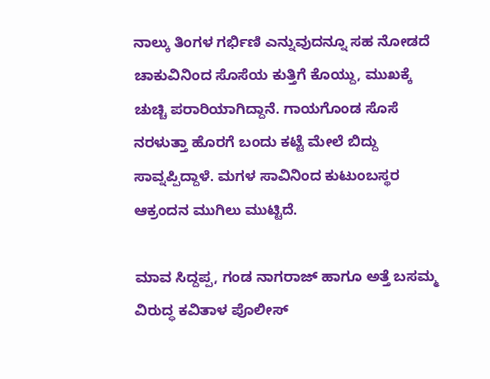ನಾಲ್ಕು ತಿಂಗಳ ಗರ್ಭಿಣಿ ಎನ್ನುವುದನ್ನೂ ಸಹ ನೋಡದೆ ಚಾಕುವಿನಿಂದ ಸೊಸೆಯ ಕುತ್ತಿಗೆ ಕೊಯ್ದು, ಮುಖಕ್ಕೆ ಚುಚ್ಚಿ ಪರಾರಿಯಾಗಿದ್ದಾನೆ. ಗಾಯಗೊಂಡ ಸೊಸೆ ನರಳುತ್ತಾ ಹೊರಗೆ ಬಂದು ಕಟ್ಟೆ ಮೇಲೆ ಬಿದ್ದು ಸಾವ್ನಪ್ಪಿದ್ದಾಳೆ. ಮಗಳ ಸಾವಿನಿಂದ ಕುಟುಂಬಸ್ಥರ ಆಕ್ರಂದನ ಮುಗಿಲು ಮುಟ್ಟಿದೆ.

ಮಾವ ಸಿದ್ದಪ್ಪ, ಗಂಡ ನಾಗರಾಜ್ ಹಾಗೂ ಅತ್ತೆ ಬಸಮ್ಮ ವಿರುದ್ಧ ಕವಿತಾಳ ಪೊಲೀಸ್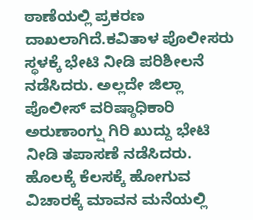ಠಾಣೆಯಲ್ಲಿ ಪ್ರಕರಣ ದಾಖಲಾಗಿದೆ.ಕವಿತಾಳ ಪೊಲೀಸರು ಸ್ಥಳಕ್ಕೆ ಭೇಟಿ ನೀಡಿ ಪರಿಶೀಲನೆ ನಡೆಸಿದರು. ಅಲ್ಲದೇ ಜಿಲ್ಲಾ ಪೊಲೀಸ್ ವರಿಷ್ಠಾಧಿಕಾರಿ ಅರುಣಾಂಗ್ಷು ಗಿರಿ ಖುದ್ದು ಭೇಟಿ ನೀಡಿ ತಪಾಸಣೆ ನಡೆಸಿದರು. ಹೊಲಕ್ಕೆ ಕೆಲಸಕ್ಕೆ ಹೋಗುವ ವಿಚಾರಕ್ಕೆ ಮಾವನ ಮನೆಯಲ್ಲಿ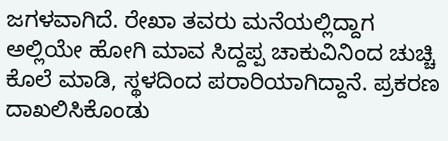ಜಗಳವಾಗಿದೆ. ರೇಖಾ ತವರು ಮನೆಯಲ್ಲಿದ್ದಾಗ ಅಲ್ಲಿಯೇ ಹೋಗಿ ಮಾವ ಸಿದ್ದಪ್ಪ ಚಾಕುವಿನಿಂದ ಚುಚ್ಚಿ ಕೊಲೆ ಮಾಡಿ, ಸ್ಥಳದಿಂದ ಪರಾರಿಯಾಗಿದ್ದಾನೆ. ಪ್ರಕರಣ ದಾಖಲಿಸಿಕೊಂಡು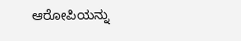ಆರೋಪಿಯನ್ನು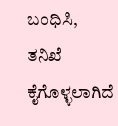ಬಂಧಿಸಿ, ತನಿಖೆ ಕೈಗೊಳ್ಳಲಾಗಿದೆ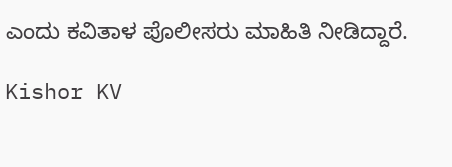ಎಂದು ಕವಿತಾಳ ಪೊಲೀಸರು ಮಾಹಿತಿ ನೀಡಿದ್ದಾರೆ‌.

Kishor KV